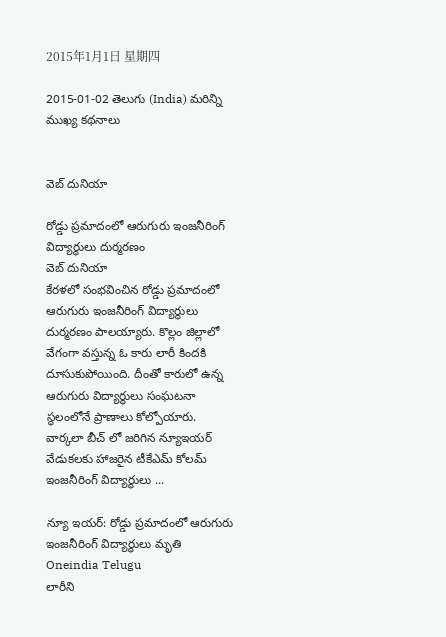2015年1月1日 星期四

2015-01-02 తెలుగు (India) మరిన్ని ముఖ్య కథనాలు


వెబ్ దునియా

రోడ్డు ప్రమాదంలో ఆరుగురు ఇంజనీరింగ్ విద్యార్థులు దుర్మరణం
వెబ్ దునియా
కేరళలో సంభవించిన రోడ్డు ప్రమాదంలో ఆరుగురు ఇంజనీరింగ్ విద్యార్థులు దుర్మరణం పాలయ్యారు. కొల్లం జిల్లాలో వేగంగా వస్తున్న ఓ కారు లారీ కిందకి దూసుకుపోయింది. దీంతో కారులో ఉన్న ఆరుగురు విద్యార్థులు సంఘటనా స్థలంలోనే ప్రాణాలు కోల్పోయారు. వార్కలా బీచ్ లో జరిగిన న్యూఇయర్ వేడుకలకు హాజరైన టీకేఎమ్ కోలమ్ ఇంజనీరింగ్ విద్యార్థులు ...

న్యూ ఇయర్: రోడ్డు ప్రమాదంలో ఆరుగురు ఇంజనీరింగ్ విద్యార్ధులు మృతి   Oneindia Telugu
లారీని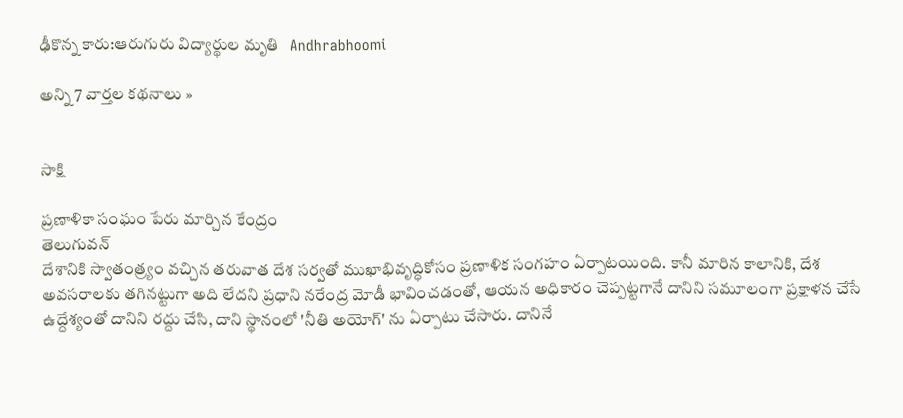ఢీకొన్న కారు:ఆరుగురు విద్యార్థుల మృతి   Andhrabhoomi

అన్ని 7 వార్తల కథనాలు »


సాక్షి

ప్రణాళికా సంఘం పేరు మార్చిన కేంద్రం
తెలుగువన్
దేశానికి స్వాతంత్ర్యం వచ్చిన తరువాత దేశ సర్వతో ముఖాభివృద్ధికోసం ప్రణాళిక సంగహం ఏర్పాటయింది. కానీ మారిన కాలానికి, దేశ అవసరాలకు తగినట్టుగా అది లేదని ప్రధాని నరేంద్ర మోడీ భావించడంతో, ఆయన అధికారం చెప్పట్టగానే దానిని సమూలంగా ప్రక్షాళన చేసే ఉద్దేశ్యంతో దానిని రద్దు చేసి, దాని స్థానంలో 'నీతి అయోగ్' ను ఏర్పాటు చేసారు. దానినే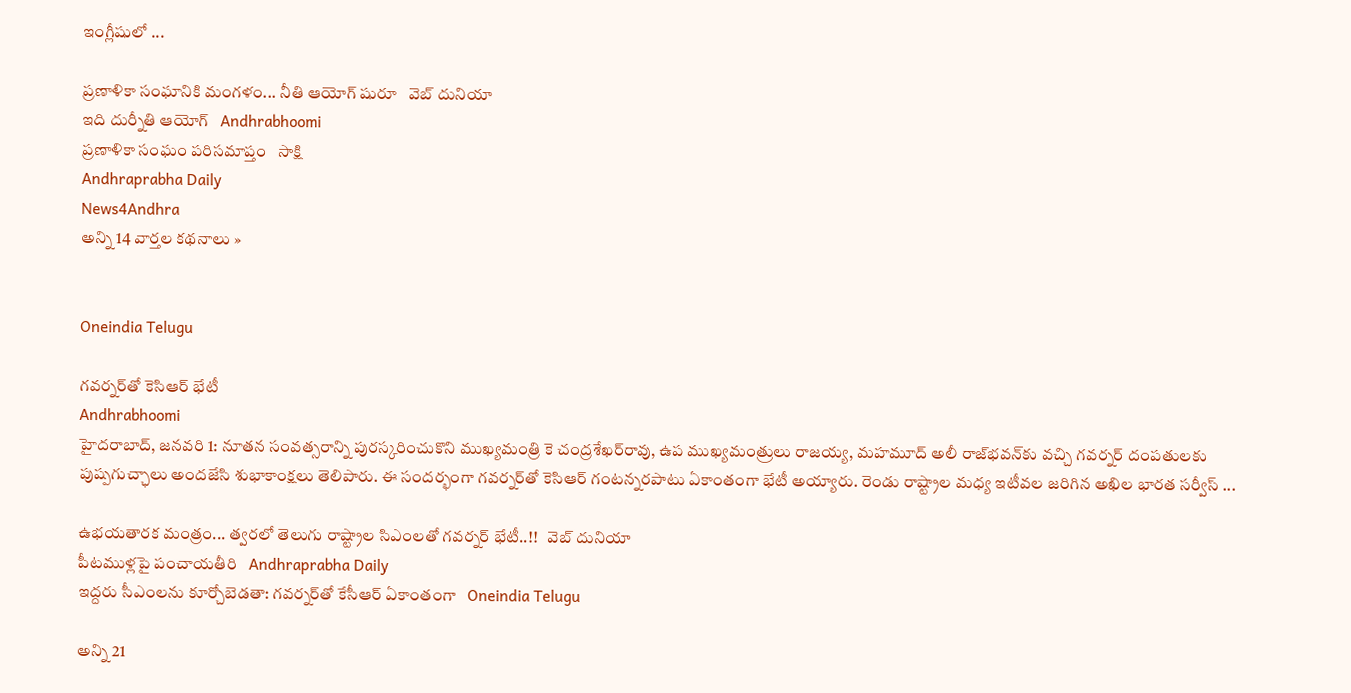ఇంగ్లీషులో ...

ప్రణాళికా సంఘానికి మంగళం... నీతి ఆయోగ్ షురూ   వెబ్ దునియా
ఇది దుర్నీతి ఆయోగ్   Andhrabhoomi
ప్రణాళికా సంఘం పరిసమాప్తం   సాక్షి
Andhraprabha Daily
News4Andhra
అన్ని 14 వార్తల కథనాలు »


Oneindia Telugu

గవర్నర్‌తో కెసిఆర్ భేటీ
Andhrabhoomi
హైదరాబాద్, జనవరి 1: నూతన సంవత్సరాన్ని పురస్కరించుకొని ముఖ్యమంత్రి కె చంద్రశేఖర్‌రావు, ఉప ముఖ్యమంత్రులు రాజయ్య, మహమూద్ అలీ రాజ్‌భవన్‌కు వచ్చి గవర్నర్ దంపతులకు పుష్పగుచ్ఛాలు అందజేసి శుభాకాంక్షలు తెలిపారు. ఈ సందర్భంగా గవర్నర్‌తో కెసిఆర్ గంటన్నరపాటు ఏకాంతంగా భేటీ అయ్యారు. రెండు రాష్ట్రాల మధ్య ఇటీవల జరిగిన అఖిల భారత సర్వీస్ ...

ఉభయతారక మంత్రం... త్వరలో తెలుగు రాష్ట్రాల సిఎంలతో గవర్నర్ భేటీ..!!   వెబ్ దునియా
పీటముళ్లపై పంచాయతీరి   Andhraprabha Daily
ఇద్దరు సీఎంలను కూర్చోబెడతా: గవర్నర్‌తో కేసీఆర్ ఏకాంతంగా   Oneindia Telugu

అన్ని 21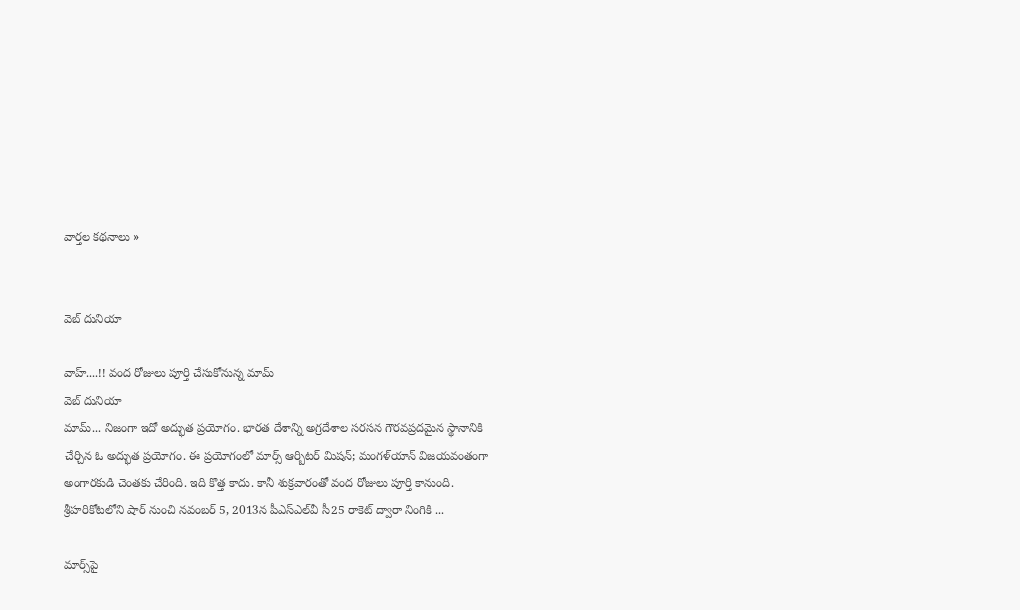వార్తల కథనాలు »


వెబ్ దునియా

వాహ్....!! వంద రోజులు పూర్తి చేసుకోనున్న మామ్
వెబ్ దునియా
మామ్... నిజంగా ఇదో అద్భుత ప్రయోగం. భారత దేశాన్ని అగ్రదేశాల సరసన గౌరవప్రదమైన స్థానానికి చేర్చిన ఓ అద్భుత ప్రయోగం. ఈ ప్రయోగంలో మార్స్ ఆర్బిటర్ మిషన్; మంగళ్‌యాన్ విజయవంతంగా అంగారకుడి చెంతకు చేరింది. ఇది కొత్త కాదు. కానీ శుక్రవారంతో వంద రోజులు పూర్తి కానుంది. శ్రీహరికోటలోని షార్ నుంచి నవంబర్ 5, 2013న పీఎస్‌ఎల్‌వీ సీ25 రాకెట్ ద్వారా నింగికి ...

మార్స్‌పై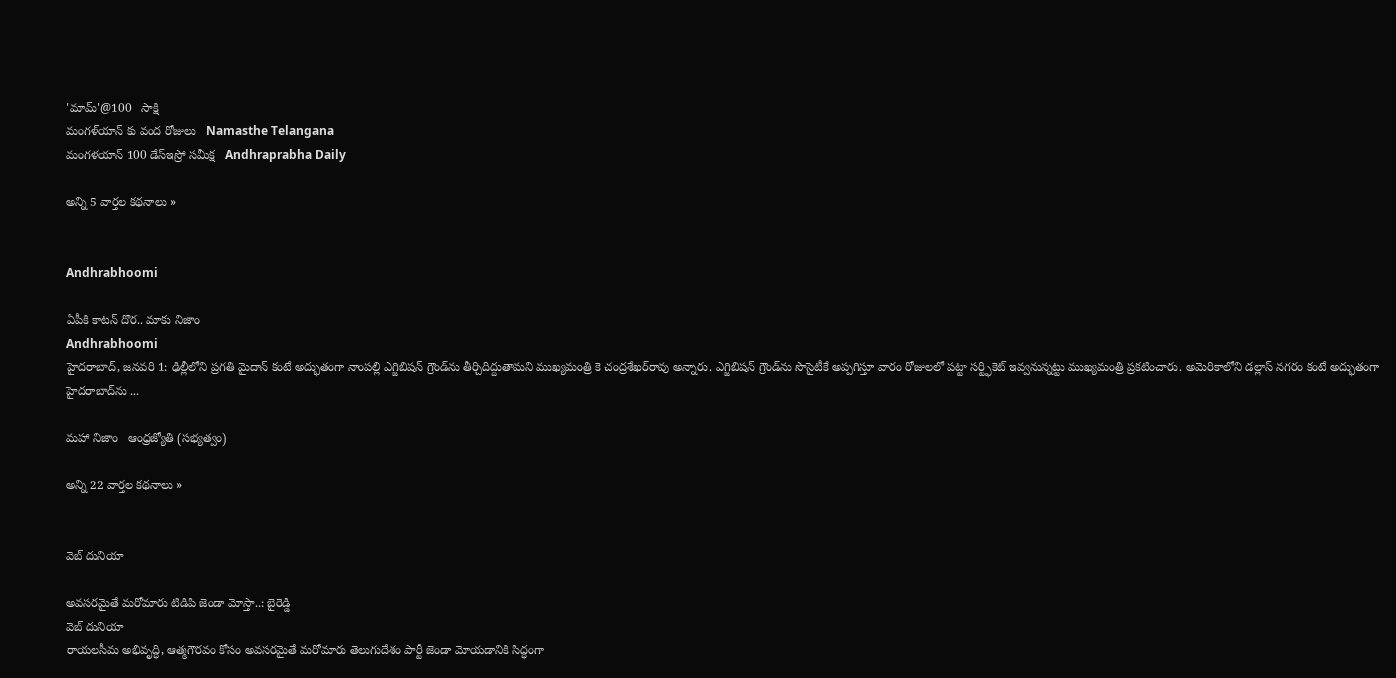'మామ్'@100   సాక్షి
మంగళ్‌యాన్ కు వంద రోజులు   Namasthe Telangana
మంగళయాన్‌ 100 డేస్‌ఇస్రో సమీక్ష   Andhraprabha Daily

అన్ని 5 వార్తల కథనాలు »


Andhrabhoomi

ఏపీకి కాటన్ దొర.. మాకు నిజాం
Andhrabhoomi
హైదరాబాద్, జనవరి 1: ఢిల్లీలోని ప్రగతి మైదాన్ కంటే అద్భుతంగా నాంపల్లి ఎగ్జిబిషన్ గ్రౌండ్‌ను తీర్చిదిద్దుతామని ముఖ్యమంత్రి కె చంద్రశేఖర్‌రావు అన్నారు. ఎగ్జిబిషన్ గ్రౌండ్‌ను సొసైటీకే అప్పగిస్తూ వారం రోజులలో పట్టా సర్ట్ఫికెట్ ఇవ్వనున్నట్టు ముఖ్యమంత్రి ప్రకటించారు. అమెరికాలోని డల్లాస్ నగరం కంటే అద్భుతంగా హైదరాబాద్‌ను ...

మహా నిజాం   ఆంధ్రజ్యోతి (సభ్యత్వం)

అన్ని 22 వార్తల కథనాలు »


వెబ్ దునియా

అవసరమైతే మరోమారు టిడిపి జెండా మోస్తా..: బైరెడ్డి
వెబ్ దునియా
రాయలసీమ అభివృద్ధి, ఆత్మగౌరవం కోసం అవసరమైతే మరోమారు తెలుగుదేశం పార్టీ జెండా మోయడానికి సిద్ధంగా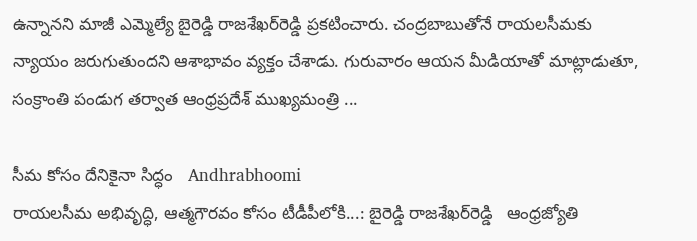ఉన్నానని మాజీ ఎమ్మెల్యే బైరెడ్డి రాజశేఖర్‌రెడ్డి ప్రకటించారు. చంద్రబాబుతోనే రాయలసీమకు న్యాయం జరుగుతుందని ఆశాభావం వ్యక్తం చేశాడు. గురువారం ఆయన మీడియాతో మాట్లాడుతూ, సంక్రాంతి పండుగ తర్వాత ఆంధ్రప్రదేశ్‌ ముఖ్యమంత్రి ...

సీమ కోసం దేనికైనా సిద్ధం   Andhrabhoomi
రాయలసీమ అభివృద్ధి, ఆత్మగౌరవం కోసం టీడీపీలోకి...: బైరెడ్డి రాజశేఖర్‌రెడ్డి   ఆంధ్రజ్యోతి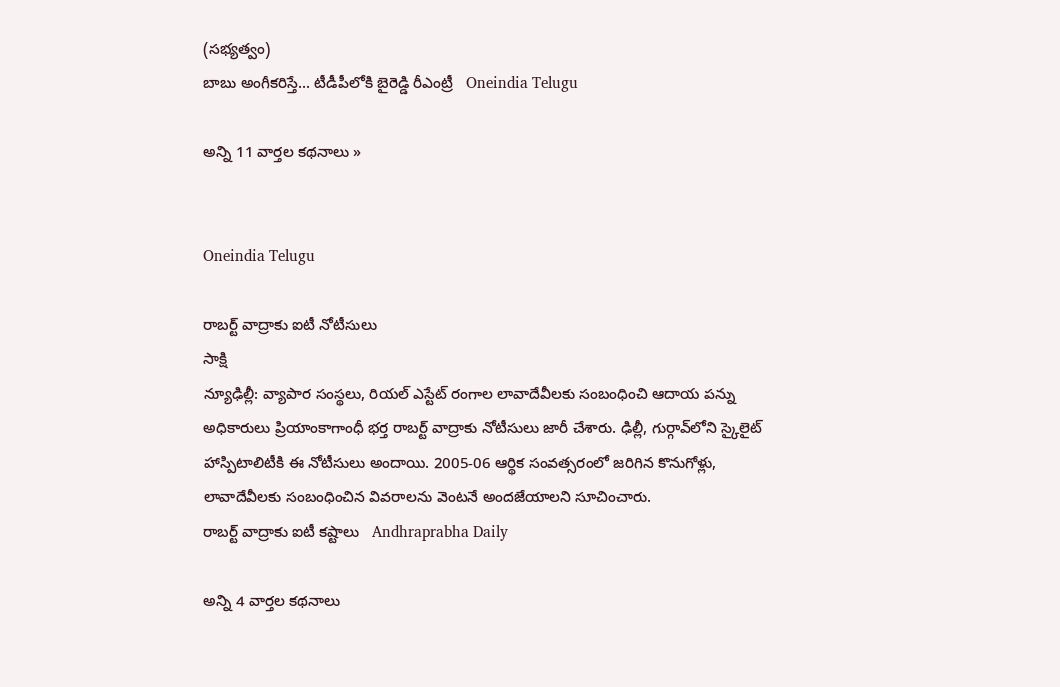(సభ్యత్వం)
బాబు అంగీకరిస్తే... టీడీపీలోకి బైరెడ్డి రీఎంట్రీ   Oneindia Telugu

అన్ని 11 వార్తల కథనాలు »


Oneindia Telugu

రాబర్ట్ వాద్రాకు ఐటీ నోటీసులు
సాక్షి
న్యూఢిల్లీ: వ్యాపార సంస్థలు, రియల్ ఎస్టేట్ రంగాల లావాదేవీలకు సంబంధించి ఆదాయ పన్ను అధికారులు ప్రియాంకాగాంధీ భర్త రాబర్ట్ వాద్రాకు నోటీసులు జారీ చేశారు. ఢిల్లీ, గుర్గావ్‌లోని స్కైలైట్ హాస్పిటాలిటీకి ఈ నోటీసులు అందాయి. 2005-06 ఆర్థిక సంవత్సరంలో జరిగిన కొనుగోళ్లు, లావాదేవీలకు సంబంధించిన వివరాలను వెంటనే అందజేయాలని సూచించారు.
రాబర్ట్‌ వాద్రాకు ఐటీ కష్టాలు   Andhraprabha Daily

అన్ని 4 వార్తల కథనాలు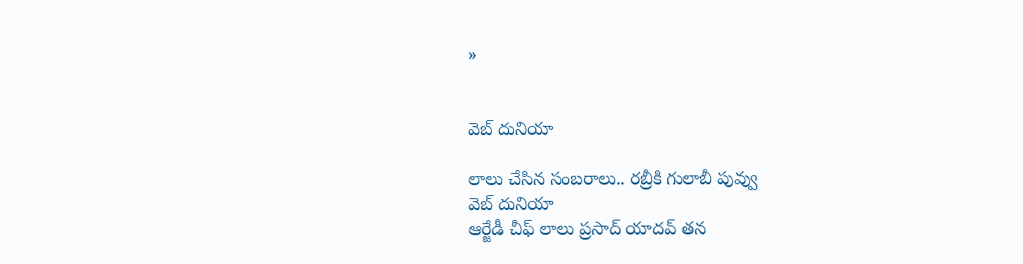»


వెబ్ దునియా

లాలు చేసిన సంబరాలు.. రబ్రీకి గులాబీ పువ్వు
వెబ్ దునియా
ఆర్జేడీ చీఫ్ లాలు ప్రసాద్ యాదవ్ తన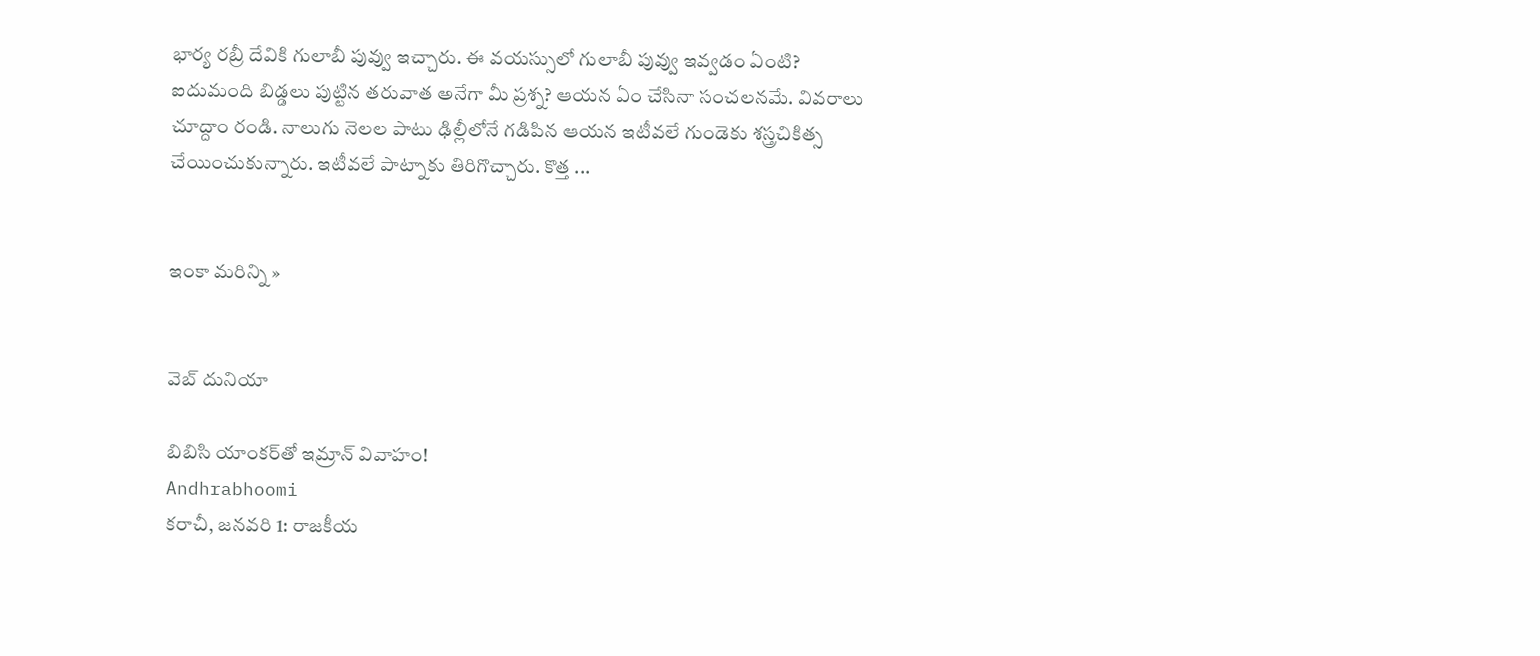భార్య రబ్రీ దేవికి గులాబీ పువ్వు ఇచ్చారు. ఈ వయస్సులో గులాబీ పువ్వు ఇవ్వడం ఏంటి? ఐదుమంది బిడ్డలు పుట్టిన తరువాత అనేగా మీ ప్రశ్న? ఆయన ఏం చేసినా సంచలనమే. వివరాలు చూద్దాం రండి. నాలుగు నెలల పాటు ఢిల్లీలోనే గడిపిన ఆయన ఇటీవలే గుండెకు శస్త్రచికిత్స చేయించుకున్నారు. ఇటీవలే పాట్నాకు తిరిగొచ్చారు. కొత్త ...


ఇంకా మరిన్ని »


వెబ్ దునియా

బిబిసి యాంకర్‌తో ఇమ్రాన్ వివాహం!
Andhrabhoomi
కరాచీ, జనవరి 1: రాజకీయ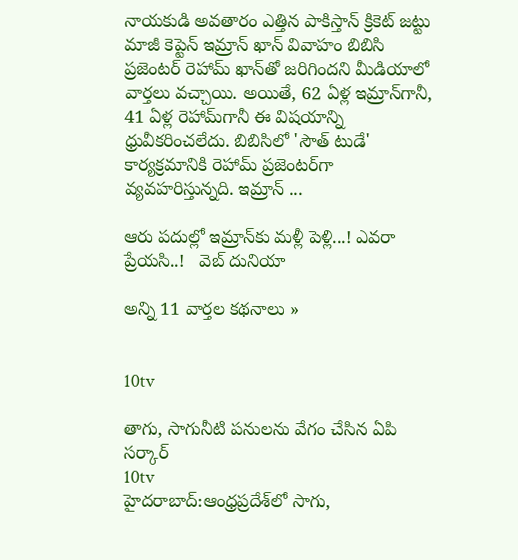నాయకుడి అవతారం ఎత్తిన పాకిస్తాన్ క్రికెట్ జట్టు మాజీ కెప్టెన్ ఇమ్రాన్ ఖాన్ వివాహం బిబిసి ప్రజెంటర్ రెహామ్ ఖాన్‌తో జరిగిందని మీడియాలో వార్తలు వచ్చాయి. అయితే, 62 ఏళ్ల ఇమ్రాన్‌గానీ, 41 ఏళ్ల రెహామ్‌గానీ ఈ విషయాన్ని ధ్రువీకరించలేదు. బిబిసిలో 'సౌత్ టుడే' కార్యక్రమానికి రెహామ్ ప్రజెంటర్‌గా వ్యవహరిస్తున్నది. ఇమ్రాన్ ...

ఆరు పదుల్లో ఇమ్రాన్‌కు మళ్లీ పెళ్లి...! ఎవరా ప్రేయసి..!   వెబ్ దునియా

అన్ని 11 వార్తల కథనాలు »


10tv

తాగు, సాగునీటి పనులను వేగం చేసిన ఏపి సర్కార్‌
10tv
హైదరాబాద్:ఆంధ్రప్రదేశ్‌లో సాగు,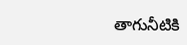తాగునీటికి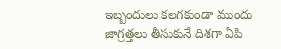ఇబ్బందులు కలగకుండా ముందు జాగ్రత్తలు తీసుకునే దిశగా ఏపి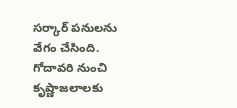సర్కార్‌ పనులను వేగం చేసింది. గోదావరి నుంచి కృష్ణాజలాలకు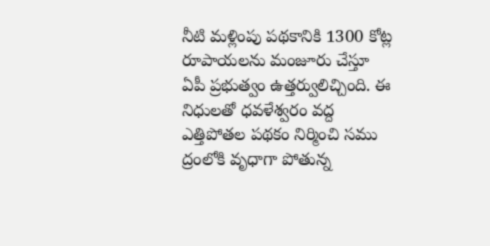నీటి మళ్లింపు పథకానికి 1300 కోట్ల రూపాయలను మంజూరు చేస్తూ ఏపీ ప్రభుత్వం ఉత్తర్వులిచ్చింది. ఈ నిధులతో ధవళేశ్వరం వద్ద ఎత్తిపోతల పథకం నిర్మించి సము ద్రంలోకి వృధాగా పోతున్న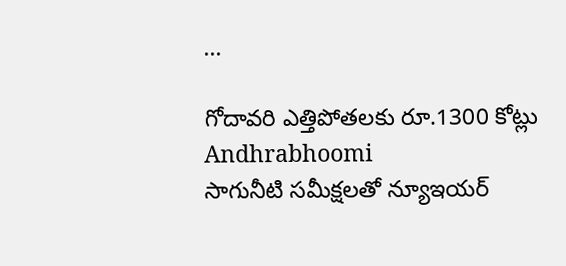...

గోదావరి ఎత్తిపోతలకు రూ.1300 కోట్లు   Andhrabhoomi
సాగునీటి సమీక్షలతో న్యూఇయర్‌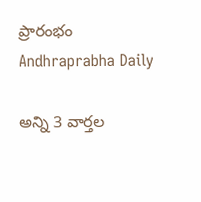ప్రారంభం   Andhraprabha Daily

అన్ని 3 వార్తల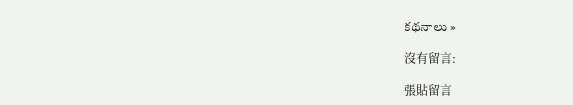కథనాలు »

沒有留言:

張貼留言